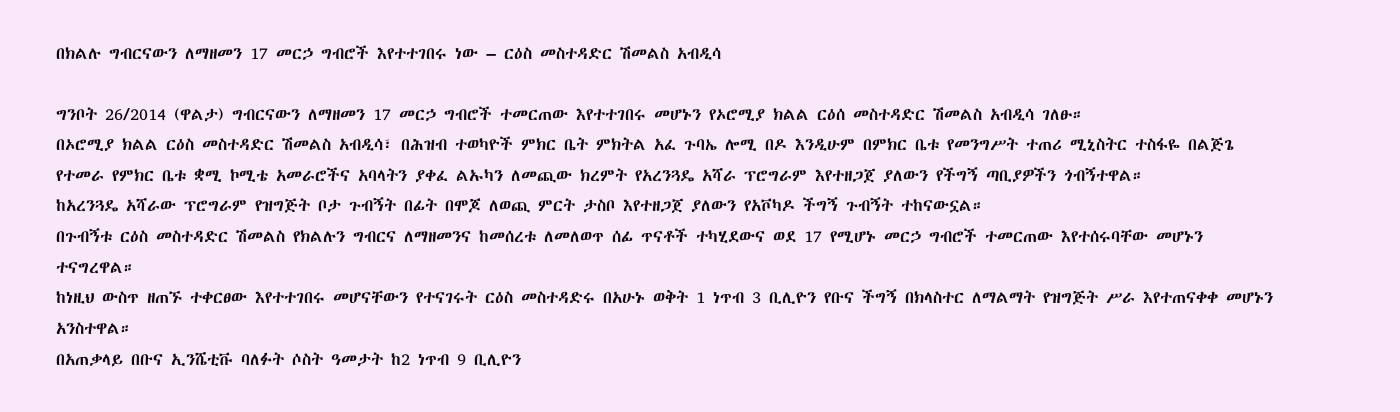በክልሉ ግብርናውን ለማዘመን 17 መርኃ ግብሮች እየተተገበሩ ነው – ርዕስ መስተዳድር ሽመልስ አብዲሳ

ግንቦት 26/2014 (ዋልታ) ግብርናውን ለማዘመን 17 መርኃ ግብሮች ተመርጠው እየተተገበሩ መሆኑን የኦሮሚያ ክልል ርዕሰ መስተዳድር ሽመልስ አብዲሳ ገለፁ።
በኦሮሚያ ክልል ርዕስ መስተዳድር ሽመልስ አብዲሳ፣ በሕዝብ ተወካዮች ምክር ቤት ምክትል አፈ ጉባኤ ሎሚ በዶ እንዲሁም በምክር ቤቱ የመንግሥት ተጠሪ ሚኒስትር ተስፋዬ በልጅጌ የተመራ የምክር ቤቱ ቋሚ ኮሚቴ አመራሮችና አባላትን ያቀፈ ልኡካን ለመጪው ክረምት የአረንጓዴ አሻራ ፕሮግራም እየተዘጋጀ ያለውን የችግኝ ጣቢያዎችን ጎብኝተዋል።
ከአረንጓዴ አሻራው ፕሮግራም የዝግጅት ቦታ ጉብኝት በፊት በሞጆ ለወጪ ምርት ታስቦ እየተዘጋጀ ያለውን የአቮካዶ ችግኝ ጉብኝት ተከናውኗል።
በጉብኝቱ ርዕስ መስተዳድር ሽመልስ የክልሉን ግብርና ለማዘመንና ከመሰረቱ ለመለወጥ ሰፊ ጥናቶች ተካሂደውና ወደ 17 የሚሆኑ መርኃ ግብሮች ተመርጠው እየተሰሩባቸው መሆኑን ተናግረዋል።
ከነዚህ ውስጥ ዘጠኙ ተቀርፀው እየተተገበሩ መሆናቸውን የተናገሩት ርዕስ መስተዳድሩ በአሁኑ ወቅት 1 ነጥብ 3 ቢሊዮን የቡና ችግኝ በክላስተር ለማልማት የዝግጅት ሥራ እየተጠናቀቀ መሆኑን አንስተዋል።
በአጠቃላይ በቡና ኢንሼቲቩ ባለፉት ሶስት ዓመታት ከ2 ነጥብ 9 ቢሊዮን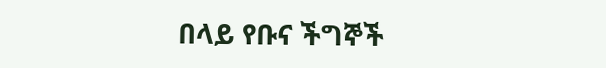በላይ የቡና ችግኞች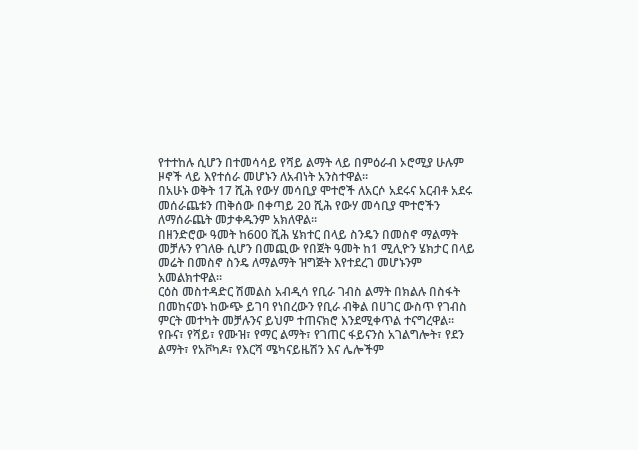የተተከሉ ሲሆን በተመሳሳይ የሻይ ልማት ላይ በምዕራብ ኦሮሚያ ሁሉም ዞኖች ላይ እየተሰራ መሆኑን ለአብነት አንስተዋል።
በአሁኑ ወቅት 17 ሺሕ የውሃ መሳቢያ ሞተሮች ለአርሶ አደሩና አርብቶ አደሩ መሰራጨቱን ጠቅሰው በቀጣይ 20 ሺሕ የውሃ መሳቢያ ሞተሮችን ለማሰራጨት መታቀዱንም አክለዋል።
በዘንድሮው ዓመት ከ600 ሺሕ ሄክተር በላይ ስንዴን በመስኖ ማልማት መቻሉን የገለፁ ሲሆን በመጪው የበጀት ዓመት ከ1 ሚሊዮን ሄክታር በላይ መሬት በመስኖ ስንዴ ለማልማት ዝግጅት እየተደረገ መሆኑንም አመልክተዋል።
ርዕስ መስተዳድር ሽመልስ አብዲሳ የቢራ ገብስ ልማት በክልሉ በስፋት በመከናወኑ ከውጭ ይገባ የነበረውን የቢራ ብቅል በሀገር ውስጥ የገብስ ምርት መተካት መቻሉንና ይህም ተጠናክሮ እንደሚቀጥል ተናግረዋል።
የቡና፣ የሻይ፣ የሙዝ፣ የማር ልማት፣ የገጠር ፋይናንስ አገልግሎት፣ የደን ልማት፣ የአቮካዶ፣ የእርሻ ሜካናይዜሽን እና ሌሎችም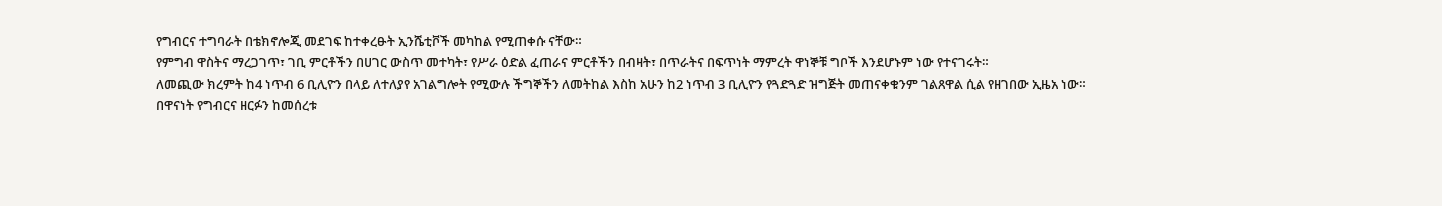የግብርና ተግባራት በቴክኖሎጂ መደገፍ ከተቀረፁት ኢንሼቲቮች መካከል የሚጠቀሱ ናቸው።
የምግብ ዋስትና ማረጋገጥ፣ ገቢ ምርቶችን በሀገር ውስጥ መተካት፣ የሥራ ዕድል ፈጠራና ምርቶችን በብዛት፣ በጥራትና በፍጥነት ማምረት ዋነኞቹ ግቦች እንደሆኑም ነው የተናገሩት።
ለመጪው ክረምት ከ4 ነጥብ 6 ቢሊዮን በላይ ለተለያየ አገልግሎት የሚውሉ ችግኞችን ለመትከል እስከ አሁን ከ2 ነጥብ 3 ቢሊዮን የጓድጓድ ዝግጅት መጠናቀቁንም ገልጸዋል ሲል የዘገበው ኢዜአ ነው።
በዋናነት የግብርና ዘርፉን ከመሰረቱ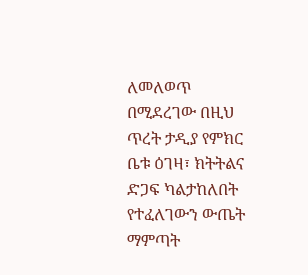ለመለወጥ በሚደረገው በዚህ ጥረት ታዲያ የምክር ቤቱ ዕገዛ፣ ክትትልና ድጋፍ ካልታከለበት የተፈለገውን ውጤት ማምጣት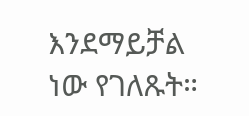እንደማይቻል ነው የገለጹት።